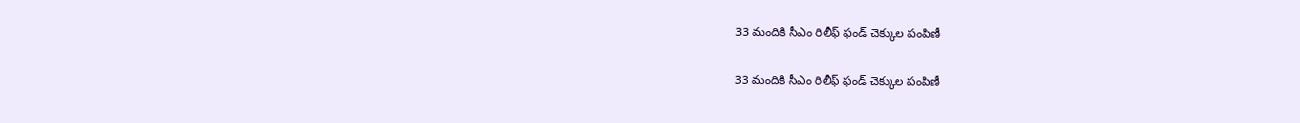33 మందికి సీఎం రిలీఫ్ ఫండ్ చెక్కుల పంపిణీ

33 మందికి సీఎం రిలీఫ్ ఫండ్ చెక్కుల పంపిణీ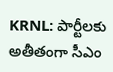KRNL: పార్టీలకు అతీతంగా సీఎం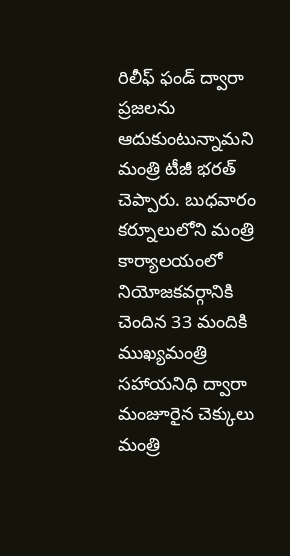రిలీఫ్ ఫండ్ ద్వారా ప్ర‌జ‌ల‌ను ఆదుకుంటున్నామ‌ని మంత్రి టీజీ భ‌ర‌త్ చెప్పారు. బుధవారం క‌ర్నూలులోని మంత్రి కార్యాల‌యంలో నియోజ‌క‌వ‌ర్గానికి చెందిన 33 మందికి ముఖ్య‌మంత్రి స‌హాయ‌నిధి ద్వారా మంజూరైన‌ చెక్కులు మంత్రి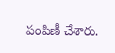పంపిణీ చేశారు.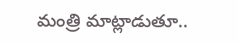మంత్రి మాట్లాడుతూ..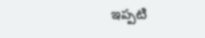ఇప్ప‌టి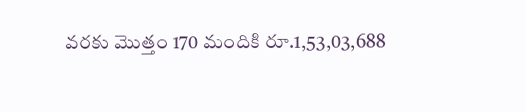వ‌ర‌కు మొత్తం 170 మందికి రూ.1,53,03,688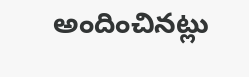అందించిన‌ట్లు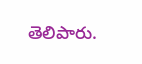తెలిపారు.